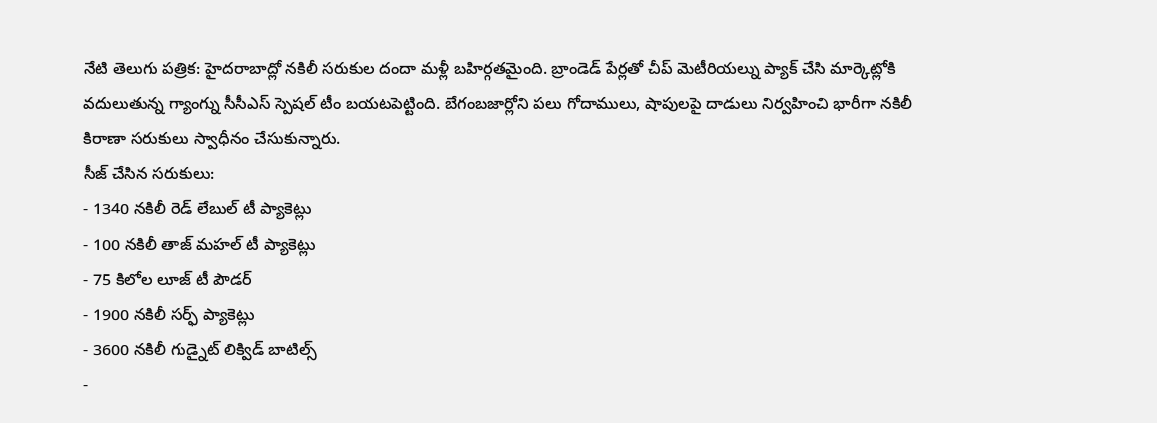నేటి తెలుగు పత్రిక: హైదరాబాద్లో నకిలీ సరుకుల దందా మళ్లీ బహిర్గతమైంది. బ్రాండెడ్ పేర్లతో చీప్ మెటీరియల్ను ప్యాక్ చేసి మార్కెట్లోకి వదులుతున్న గ్యాంగ్ను సీసీఎస్ స్పెషల్ టీం బయటపెట్టింది. బేగంబజార్లోని పలు గోదాములు, షాపులపై దాడులు నిర్వహించి భారీగా నకిలీ కిరాణా సరుకులు స్వాధీనం చేసుకున్నారు.
సీజ్ చేసిన సరుకులు:
- 1340 నకిలీ రెడ్ లేబుల్ టీ ప్యాకెట్లు
- 100 నకిలీ తాజ్ మహల్ టీ ప్యాకెట్లు
- 75 కిలోల లూజ్ టీ పౌడర్
- 1900 నకిలీ సర్ఫ్ ప్యాకెట్లు
- 3600 నకిలీ గుడ్నైట్ లిక్విడ్ బాటిల్స్
-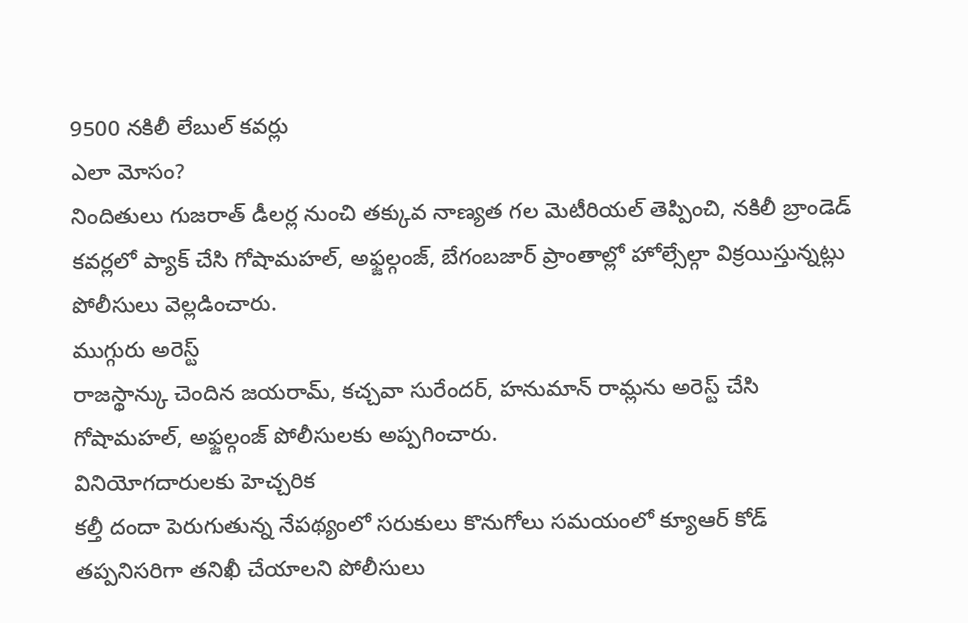9500 నకిలీ లేబుల్ కవర్లు
ఎలా మోసం?
నిందితులు గుజరాత్ డీలర్ల నుంచి తక్కువ నాణ్యత గల మెటీరియల్ తెప్పించి, నకిలీ బ్రాండెడ్ కవర్లలో ప్యాక్ చేసి గోషామహల్, అఫ్జల్గంజ్, బేగంబజార్ ప్రాంతాల్లో హోల్సేల్గా విక్రయిస్తున్నట్లు పోలీసులు వెల్లడించారు.
ముగ్గురు అరెస్ట్
రాజస్థాన్కు చెందిన జయరామ్, కచ్చవా సురేందర్, హనుమాన్ రామ్లను అరెస్ట్ చేసి గోషామహల్, అఫ్జల్గంజ్ పోలీసులకు అప్పగించారు.
వినియోగదారులకు హెచ్చరిక
కల్తీ దందా పెరుగుతున్న నేపథ్యంలో సరుకులు కొనుగోలు సమయంలో క్యూఆర్ కోడ్ తప్పనిసరిగా తనిఖీ చేయాలని పోలీసులు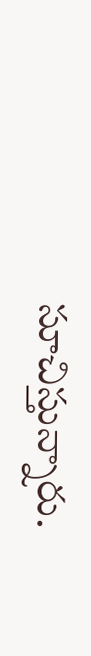సూచిస్తున్నారు.